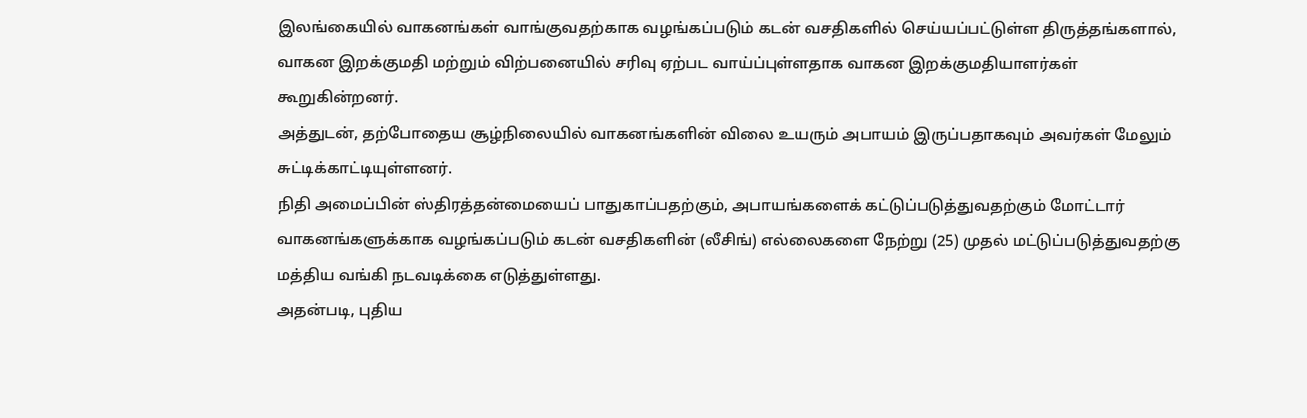இலங்கையில் வாகனங்கள் வாங்குவதற்காக வழங்கப்படும் கடன் வசதிகளில் செய்யப்பட்டுள்ள திருத்தங்களால், வாகன இறக்குமதி மற்றும் விற்பனையில் சரிவு ஏற்பட வாய்ப்புள்ளதாக வாகன இறக்குமதியாளர்கள் கூறுகின்றனர்.
அத்துடன், தற்போதைய சூழ்நிலையில் வாகனங்களின் விலை உயரும் அபாயம் இருப்பதாகவும் அவர்கள் மேலும் சுட்டிக்காட்டியுள்ளனர்.
நிதி அமைப்பின் ஸ்திரத்தன்மையைப் பாதுகாப்பதற்கும், அபாயங்களைக் கட்டுப்படுத்துவதற்கும் மோட்டார் வாகனங்களுக்காக வழங்கப்படும் கடன் வசதிகளின் (லீசிங்) எல்லைகளை நேற்று (25) முதல் மட்டுப்படுத்துவதற்கு மத்திய வங்கி நடவடிக்கை எடுத்துள்ளது.
அதன்படி, புதிய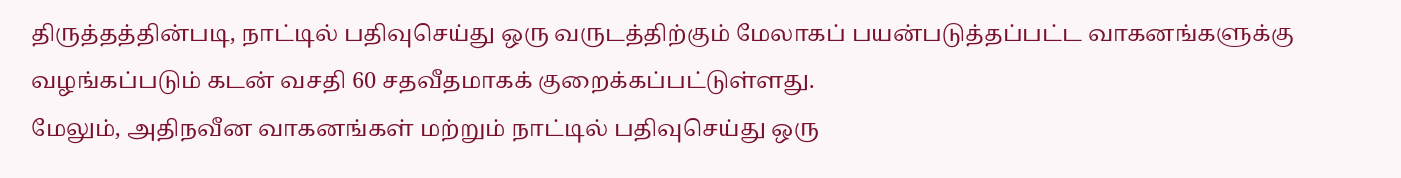திருத்தத்தின்படி, நாட்டில் பதிவுசெய்து ஒரு வருடத்திற்கும் மேலாகப் பயன்படுத்தப்பட்ட வாகனங்களுக்கு வழங்கப்படும் கடன் வசதி 60 சதவீதமாகக் குறைக்கப்பட்டுள்ளது.
மேலும், அதிநவீன வாகனங்கள் மற்றும் நாட்டில் பதிவுசெய்து ஒரு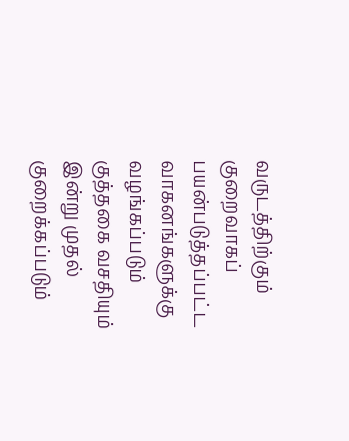வருடத்திற்கும் குறைவாகப் பயன்படுத்தப்பட்ட வாகனங்களுக்கு வழங்கப்படும் குத்தகை வசதியும் இன்று முதல் குறைக்கப்படும்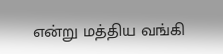என்று மத்திய வங்கி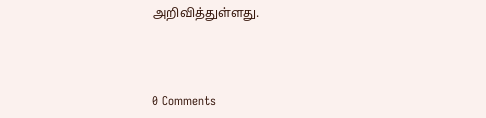அறிவித்துள்ளது.



0 Comments